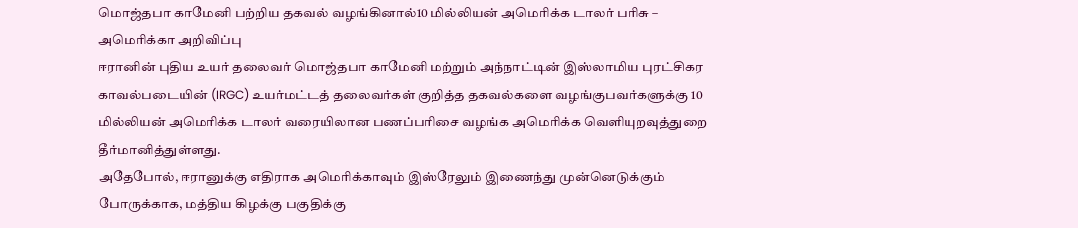மொஜ்தபா காமேனி பற்றிய தகவல் வழங்கினால்10 மில்லியன் அமெரிக்க டாலர் பரிசு – அமெரிக்கா அறிவிப்பு
ஈரானின் புதிய உயர் தலைவர் மொஜ்தபா காமேனி மற்றும் அந்நாட்டின் இஸ்லாமிய புரட்சிகர காவல்படையின் (IRGC) உயர்மட்டத் தலைவர்கள் குறித்த தகவல்களை வழங்குபவர்களுக்கு 10 மில்லியன் அமெரிக்க டாலர் வரையிலான பணப்பரிசை வழங்க அமெரிக்க வெளியுறவுத்துறை தீர்மானித்துள்ளது.
அதேபோல், ஈரானுக்கு எதிராக அமெரிக்காவும் இஸ்ரேலும் இணைந்து முன்னெடுக்கும் போருக்காக, மத்திய கிழக்கு பகுதிக்கு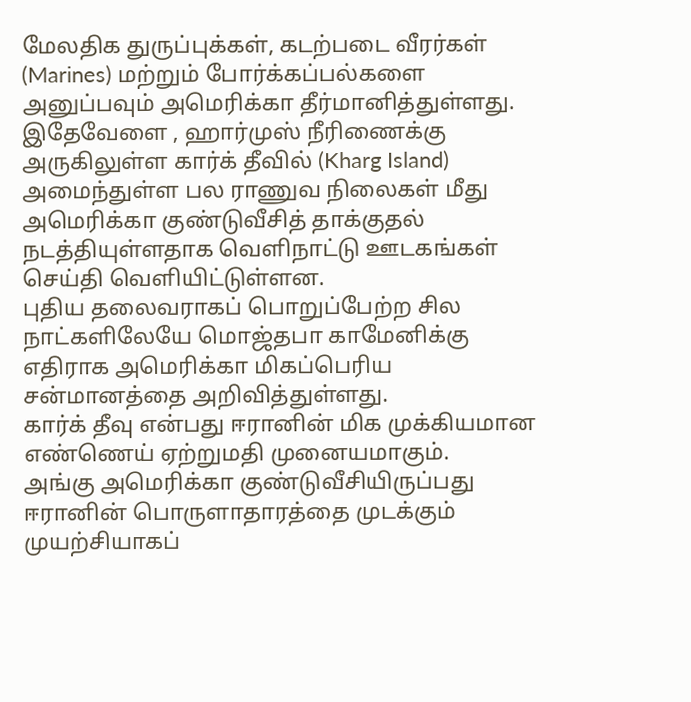மேலதிக துருப்புக்கள், கடற்படை வீரர்கள் (Marines) மற்றும் போர்க்கப்பல்களை அனுப்பவும் அமெரிக்கா தீர்மானித்துள்ளது.
இதேவேளை , ஹார்முஸ் நீரிணைக்கு அருகிலுள்ள கார்க் தீவில் (Kharg Island) அமைந்துள்ள பல ராணுவ நிலைகள் மீது அமெரிக்கா குண்டுவீசித் தாக்குதல் நடத்தியுள்ளதாக வெளிநாட்டு ஊடகங்கள் செய்தி வெளியிட்டுள்ளன.
புதிய தலைவராகப் பொறுப்பேற்ற சில நாட்களிலேயே மொஜ்தபா காமேனிக்கு எதிராக அமெரிக்கா மிகப்பெரிய சன்மானத்தை அறிவித்துள்ளது.
கார்க் தீவு என்பது ஈரானின் மிக முக்கியமான எண்ணெய் ஏற்றுமதி முனையமாகும்.
அங்கு அமெரிக்கா குண்டுவீசியிருப்பது ஈரானின் பொருளாதாரத்தை முடக்கும் முயற்சியாகப்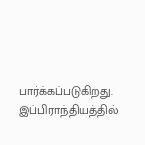பார்க்கப்படுகிறது.
இப்பிராந்தியத்தில்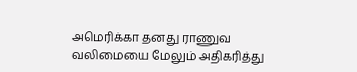அமெரிக்கா தனது ராணுவ வலிமையை மேலும் அதிகரித்து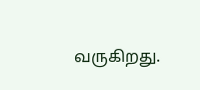வருகிறது.